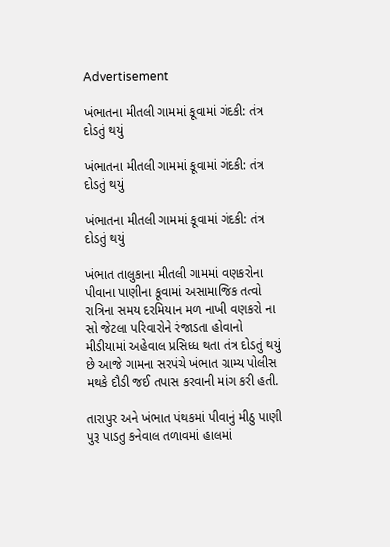Advertisement

ખંભાતના મીતલી ગામમાં કૂવામાં ગંદકી: તંત્ર દોડતું થયું

ખંભાતના મીતલી ગામમાં કૂવામાં ગંદકી: તંત્ર દોડતું થયું

ખંભાતના મીતલી ગામમાં કૂવામાં ગંદકી: તંત્ર દોડતું થયું

ખંભાત તાલુકાના મીતલી ગામમાં વણકરોના પીવાના પાણીના કૂવામાં અસામાજિક તત્વો રાત્રિના સમય દરમિયાન મળ નાખી વણકરો ના સો જેટલા પરિવારોને રંજાડતા હોવાનો મીડીયામાં અહેવાલ પ્રસિધ્ધ થતા તંત્ર દોડતું થયું છે આજે ગામના સરપંચે ખંભાત ગ્રામ્ય પોલીસ મથકે દૌડી જઈ તપાસ કરવાની માંગ કરી હતી.

તારાપુર અને ખંભાત પંથકમાં પીવાનું મીઠુ પાણી પુરૂ પાડતુ કનેવાલ તળાવમાં હાલમાં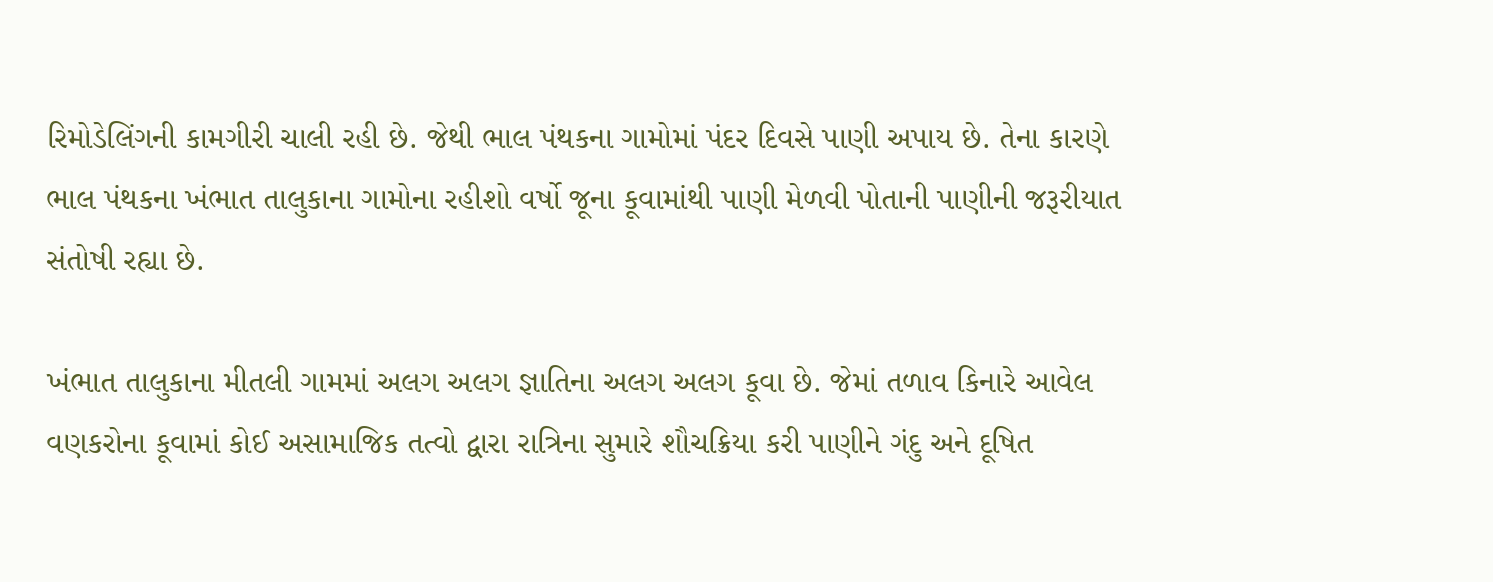રિમોડેલિંગની કામગીરી ચાલી રહી છે. જેથી ભાલ પંથકના ગામોમાં પંદર દિવસે પાણી અપાય છે. તેના કારણે ભાલ પંથકના ખંભાત તાલુકાના ગામોના રહીશો વર્ષો જૂના કૂવામાંથી પાણી મેળવી પોતાની પાણીની જરૂરીયાત સંતોષી રહ્યા છે.

ખંભાત તાલુકાના મીતલી ગામમાં અલગ અલગ જ્ઞાતિના અલગ અલગ કૂવા છે. જેમાં તળાવ કિનારે આવેલ વણકરોના કૂવામાં કોઈ અસામાજિક તત્વો દ્વારા રાત્રિના સુમારે શૌચક્રિયા કરી પાણીને ગંદુ અને દૂષિત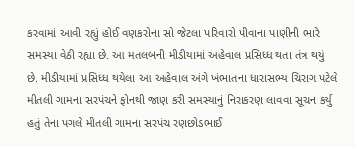કરવામાં આવી રહ્યું હોઈ વણકરોના સો જેટલા પરિવારો પીવાના પાણીની ભારે સમસ્યા વેઠી રહ્યા છે. આ મતલબની મીડીયામાં અહેવાલ પ્રસિધ્ધ થતા તંત્ર થયું છે. મીડીયામાં પ્રસિધ્ધ થયેલા આ અહેવાલ અંગે ખંભાતના ધારાસભ્ય ચિરાગ પટેલે મીતલી ગામના સરપંચને ફોનથી જાણ કરી સમસ્યાનું નિરાકરણ લાવવા સૂચન કર્યુ હતું તેના પગલે મીતલી ગામના સરપંચ રણછોડભાઈ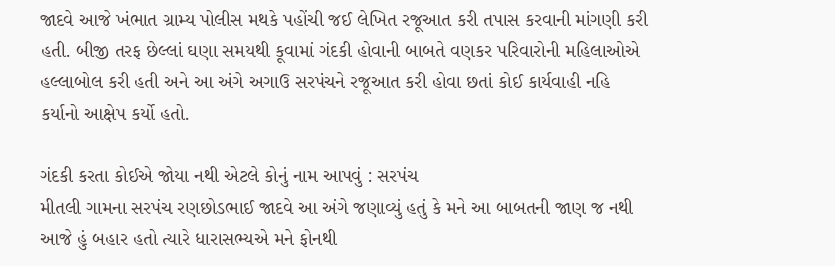જાદવે આજે ખંભાત ગ્રામ્ય પોલીસ મથકે પહોંચી જઈ લેખિત રજૂઆત કરી તપાસ કરવાની માંગણી કરી હતી. બીજી તરફ છેલ્લાં ઘણા સમયથી કૂવામાં ગંદકી હોવાની બાબતે વણકર પરિવારોની મહિલાઓએ હલ્લાબોલ કરી હતી અને આ અંગે અગાઉ સરપંચને રજૂઆત કરી હોવા છતાં કોઈ કાર્યવાહી નહિ કર્યાનો આક્ષેપ કર્યો હતો.

ગંદકી કરતા કોઈએ જોયા નથી એટલે કોનું નામ આપવું : સરપંચ
મીતલી ગામના સરપંચ રણછોડભાઈ જાદવે આ અંગે જણાવ્યું હતું કે મને આ બાબતની જાણ જ નથી આજે હું બહાર હતો ત્યારે ધારાસભ્યએ મને ફોનથી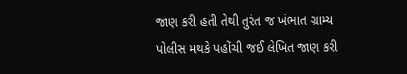જાણ કરી હતી તેથી તુરંત જ ખંભાત ગ્રામ્ય પોલીસ મથકે પહોંચી જઈ લેખિત જાણ કરી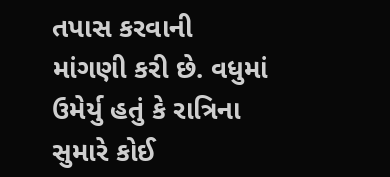તપાસ કરવાની માંગણી કરી છે. વધુમાં ઉમેર્યુ હતું કે રાત્રિના સુમારે કોઈ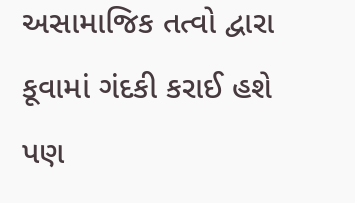અસામાજિક તત્વો દ્વારા કૂવામાં ગંદકી કરાઈ હશે પણ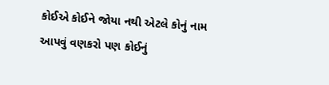કોઈએ કોઈને જોયા નથી એટલે કોનું નામ આપવું વણકરો પણ કોઈનું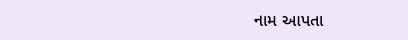નામ આપતા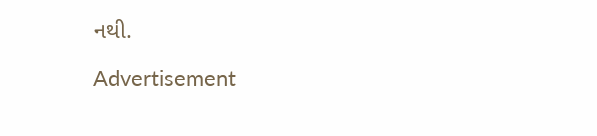નથી.

Advertisement